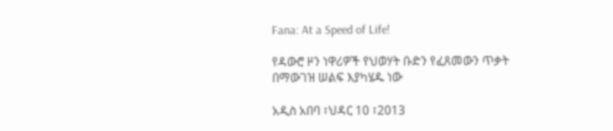Fana: At a Speed of Life!

የዳውሮ ዞን ነዋሪዎች የህወሃት ቡድን የፈጸመውን ጥቃት በማውገዝ ሠልፍ እያካሄዱ ነው

አዲስ አበባ ፣ህዳር 10 ፣2013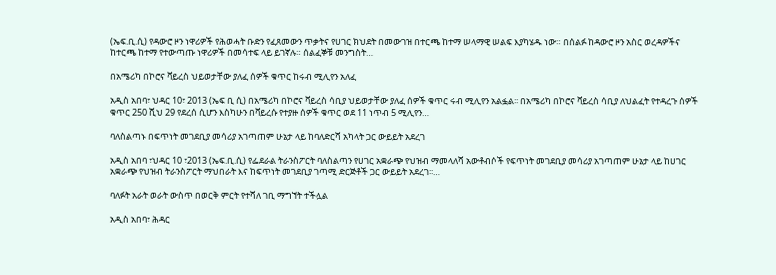(ኤፍ.ቢ.ሲ) የዳውሮ ዞን ነዋሪዎች የሕወሓት ቡድን የፈጸመውን ጥቃትና የሀገር ክህደት በመውገዝ በተርጫ ከተማ ሠላማዊ ሠልፍ እያካሄዱ ነው። በሰልፉ ከዳውሮ ዞን አስር ወረዳዎችና ከተርጫ ከተማ የተውጣጡ ነዋሪዎች በመሳተፍ ላይ ይገኛሉ። ሰልፈኞቹ መንግስት…

በአሜሪካ በኮሮና ቫይረስ ህይወታቸው ያለፈ ሰዎች ቁጥር ከሩብ ሚሊየን አለፈ

አዲስ አበባ፣ ህዳር 10፣ 2013 (ኤፍ ቢ ሲ) በአሜሪካ በኮሮና ቫይረስ ሳቢያ ህይወታቸው ያለፈ ሰዎች ቁጥር ሩብ ሚሊየን አልፏል፡፡ በአሜሪካ በኮሮና ቫይረስ ሳቢያ ለህልፈት የተዳረጉ ሰዎች ቁጥር 250 ሺህ 29 የደረሰ ሲሆን እስካሁን በቫይረሱ የተያዙ ሰዎች ቁጥር ወደ 11 ነጥብ 5 ሚሊየን…

ባለስልጣኑ በፍጥነት መገደቢያ መሳሪያ አገጣጠም ሁኔታ ላይ ከባለድርሻ አካላት ጋር ውይይት አደረገ

አዲስ አበባ ፣ህዳር 10 ፣2013 (ኤፍ.ቢ.ሲ) የፌደራል ትራንስፖርት ባለስልጣን የሀገር አቋራጭ የህዝብ ማመላለሻ አውቶብሶች የፍጥነት መገደቢያ መሳሪያ አገጣጠም ሁኔታ ላይ ከሀገር አቋራጭ የህዝብ ትራንስፖርት ማህበራት እና ከፍጥነት መገደቢያ ገጣሚ ድርጅቶች ጋር ውይይት አደረገ፡፡…

ባለፉት አራት ወራት ውስጥ በወርቅ ምርት የተሻለ ገቢ ማግኘት ተችሏል

አዲስ አበባ፣ ሕዳር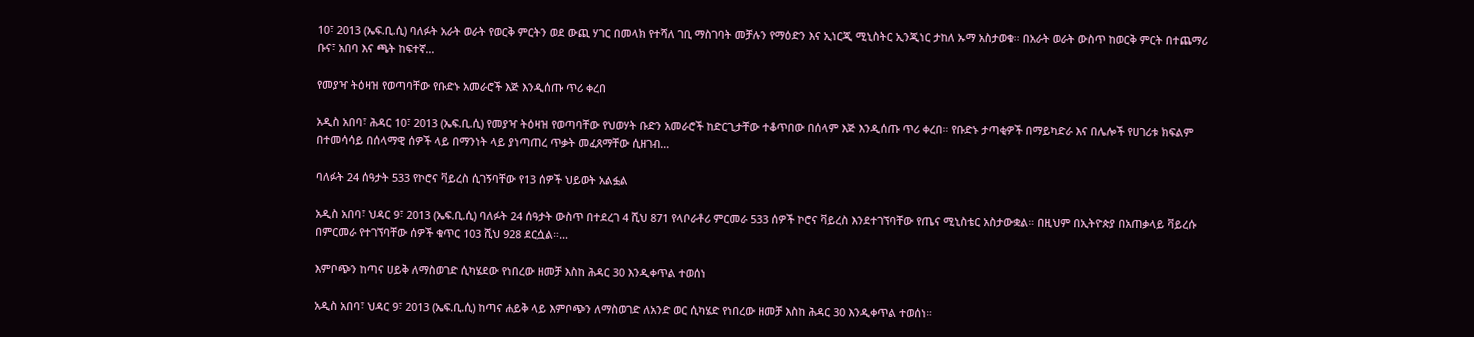10፣ 2013 (ኤፍ.ቢ.ሲ) ባለፉት አራት ወራት የወርቅ ምርትን ወደ ውጪ ሃገር በመላክ የተሻለ ገቢ ማስገባት መቻሉን የማዕድን እና ኢነርጂ ሚኒስትር ኢንጂነር ታከለ ኡማ አስታወቁ፡፡ በአራት ወራት ውስጥ ከወርቅ ምርት በተጨማሪ ቡና፣ አበባ እና ጫት ከፍተኛ…

የመያዣ ትዕዛዝ የወጣባቸው የቡድኑ አመራሮች እጅ እንዲሰጡ ጥሪ ቀረበ

አዲስ አበባ፣ ሕዳር 10፣ 2013 (ኤፍ.ቢ.ሲ) የመያዣ ትዕዛዝ የወጣባቸው የህወሃት ቡድን አመራሮች ከድርጊታቸው ተቆጥበው በሰላም እጅ እንዲሰጡ ጥሪ ቀረበ። የቡድኑ ታጣቂዎች በማይካድራ እና በሌሎች የሀገሪቱ ክፍልም በተመሳሳይ በሰላማዊ ሰዎች ላይ በማንነት ላይ ያነጣጠረ ጥቃት መፈጸማቸው ሲዘገብ…

ባለፉት 24 ሰዓታት 533 የኮሮና ቫይረስ ሲገኝባቸው የ13 ሰዎች ህይወት አልፏል

አዲስ አበባ፣ ህዳር 9፣ 2013 (ኤፍ.ቢ.ሲ) ባለፉት 24 ሰዓታት ውስጥ በተደረገ 4 ሺህ 871 የላቦራቶሪ ምርመራ 533 ሰዎች ኮሮና ቫይረስ እንደተገኘባቸው የጤና ሚኒስቴር አስታውቋል። በዚህም በኢትዮጵያ በአጠቃላይ ቫይረሱ በምርመራ የተገኘባቸው ሰዎች ቁጥር 103 ሺህ 928 ደርሷል።…

እምቦጭን ከጣና ሀይቅ ለማስወገድ ሲካሄደው የነበረው ዘመቻ እስከ ሕዳር 30 እንዲቀጥል ተወሰነ

አዲስ አበባ፣ ህዳር 9፣ 2013 (ኤፍ.ቢ.ሲ) ከጣና ሐይቅ ላይ እምቦጭን ለማስወገድ ለአንድ ወር ሲካሄድ የነበረው ዘመቻ እስከ ሕዳር 30 እንዲቀጥል ተወሰነ።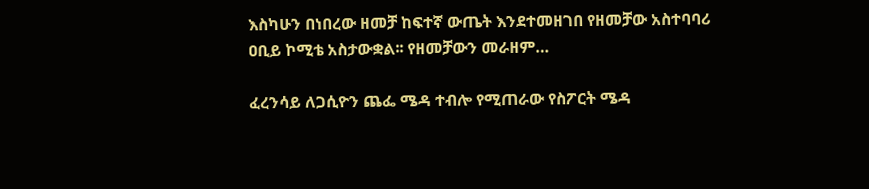እስካሁን በነበረው ዘመቻ ከፍተኛ ውጤት እንደተመዘገበ የዘመቻው አስተባባሪ ዐቢይ ኮሚቴ አስታውቋል፡፡ የዘመቻውን መራዘም…

ፈረንሳይ ለጋሲዮን ጨፌ ሜዳ ተብሎ የሚጠራው የስፖርት ሜዳ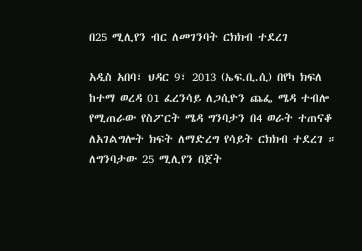በ25 ሚሊየን ብር ለመገንባት ርክክብ ተደረገ

አዲስ አበባ፣ ህዳር 9፣ 2013 (ኤፍ.ቢ.ሲ) በየካ ክፍለ ከተማ ወረዳ 01 ፈረንሳይ ለጋሲዮን ጨፌ ሜዳ ተብሎ የሚጠራው የስፖርት ሜዳ ግንባታን በ4 ወራት ተጠናቆ ለአገልግሎት ክፍት ለማድረግ የሳይት ርክክብ ተደረገ ። ለግንባታው 25 ሚሊየን በጀት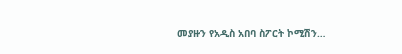መያዙን የአዲስ አበባ ስፖርት ኮሚሽን…